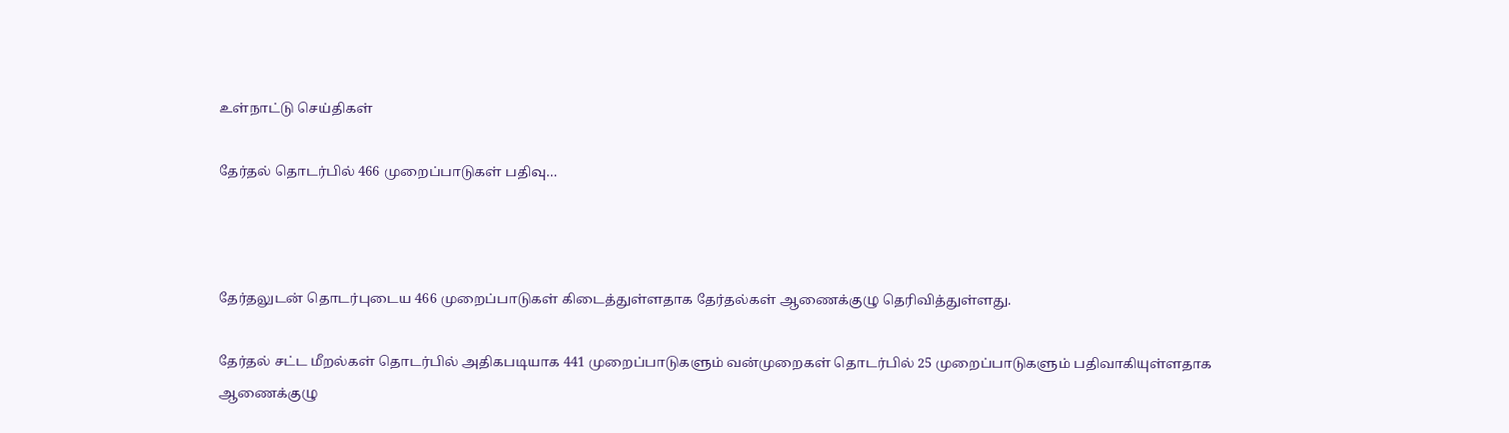உள்நாட்டு செய்திகள்

தேர்தல் தொடர்பில் 466 முறைப்பாடுகள் பதிவு…



தேர்தலுடன் தொடர்புடைய 466 முறைப்பாடுகள் கிடைத்துள்ளதாக தேர்தல்கள் ஆணைக்குழு தெரிவித்துள்ளது.

தேர்தல் சட்ட மீறல்கள் தொடர்பில் அதிகபடியாக 441 முறைப்பாடுகளும் வன்முறைகள் தொடர்பில் 25 முறைப்பாடுகளும் பதிவாகியுள்ளதாக ஆணைக்குழு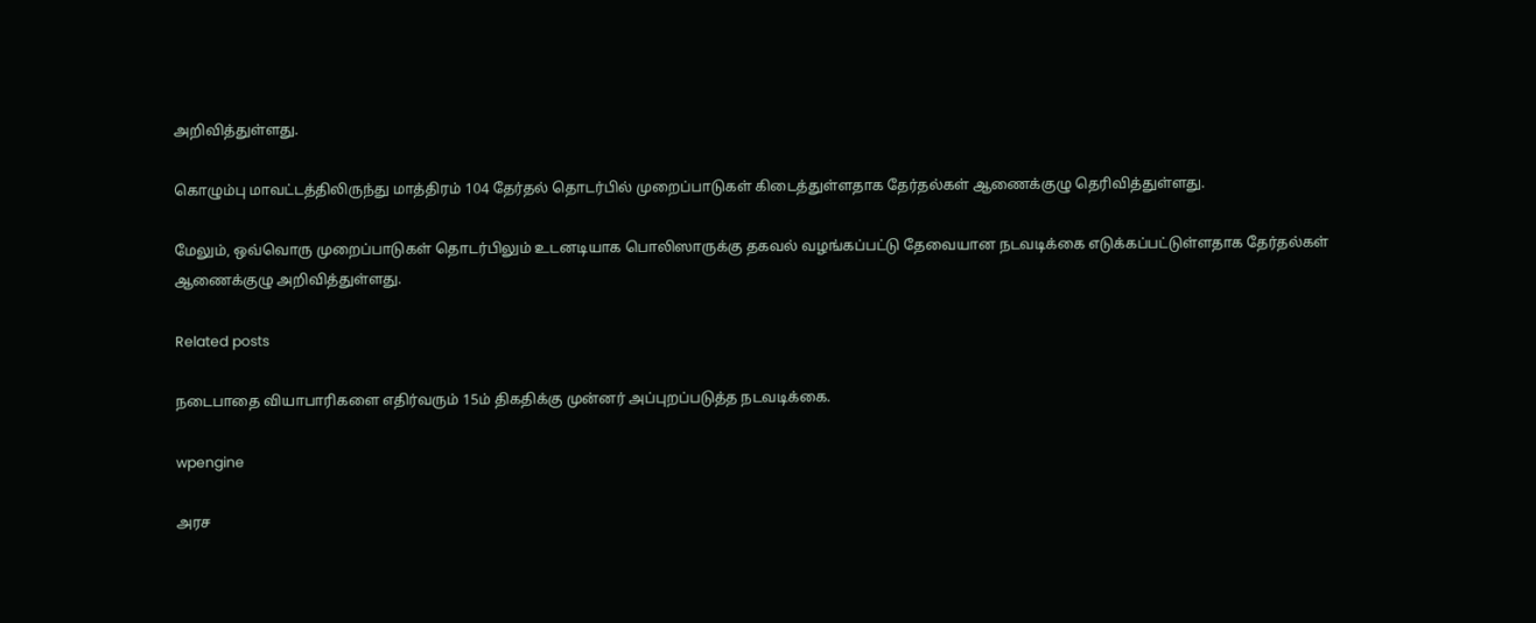அறிவித்துள்ளது.

கொழும்பு மாவட்டத்திலிருந்து மாத்திரம் 104 தேர்தல் தொடர்பில் முறைப்பாடுகள் கிடைத்துள்ளதாக தேர்தல்கள் ஆணைக்குழு தெரிவித்துள்ளது.

மேலும், ஒவ்வொரு முறைப்பாடுகள் தொடர்பிலும் உடனடியாக பொலிஸாருக்கு தகவல் வழங்கப்பட்டு தேவையான நடவடிக்கை எடுக்கப்பட்டுள்ளதாக தேர்தல்கள் ஆணைக்குழு அறிவித்துள்ளது.

Related posts

நடைபாதை வியாபாரிகளை எதிர்வரும் 15ம் திகதிக்கு முன்னர் அப்புறப்படுத்த நடவடிக்கை.

wpengine

அரச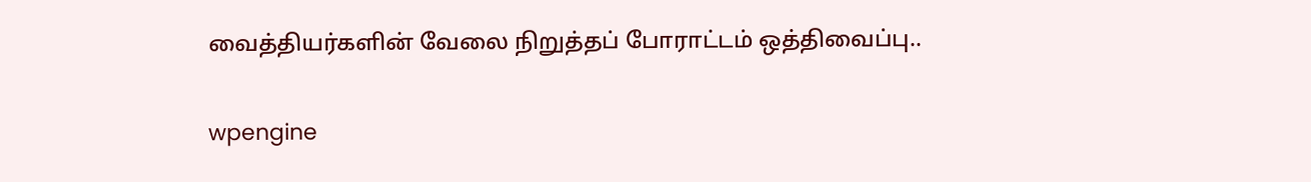வைத்தியர்களின் வேலை நிறுத்தப் போராட்டம் ஒத்திவைப்பு..

wpengine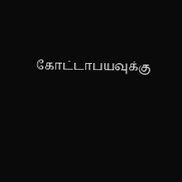கோட்டாபயவுக்கு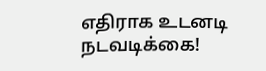எதிராக உடனடி நடவடிக்கை!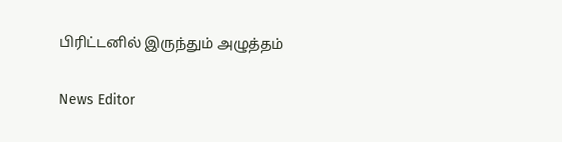பிரிட்டனில் இருந்தும் அழுத்தம்

News Editor